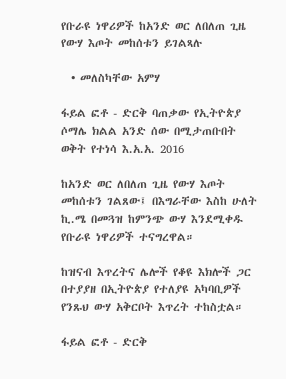የቡራዩ ነዋሪዎች ከአንድ ወር ለበለጠ ጊዜ የውሃ እጦት መከሰቱን ይገልጻሉ

  • መለስካቸው አምሃ

ፋይል ፎቶ - ድርቅ ባጠቃው የኢትዮጵያ ሶማሌ ክልል አንድ ሰው በሚታጠቡበት ወቅት የተነሳ እ.አ.አ. 2016

ከአንድ ወር ለበለጠ ጊዜ የውሃ እጦት መከሰቱን ገልጸው፤ በእግራቸው እስከ ሁለት ኪ.ሜ በመጓዝ ከምንጭ ውሃ እንደሚቀዱ የቡራዩ ነዋሪዎች ተናግረዋል።

ከዝናብ እጥረትና ሌሎች የቆዩ እክሎች ጋር በተያያዘ በኢትዮጵያ የተለያዩ አካባቢዎች የንጹህ ውሃ አቅርቦት እጥረት ተከስቷል።

ፋይል ፎቶ - ድርቅ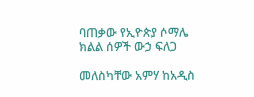ባጠቃው የኢዮጵያ ሶማሌ ክልል ሰዎች ውኃ ፍለጋ

መለስካቸው አምሃ ከአዲስ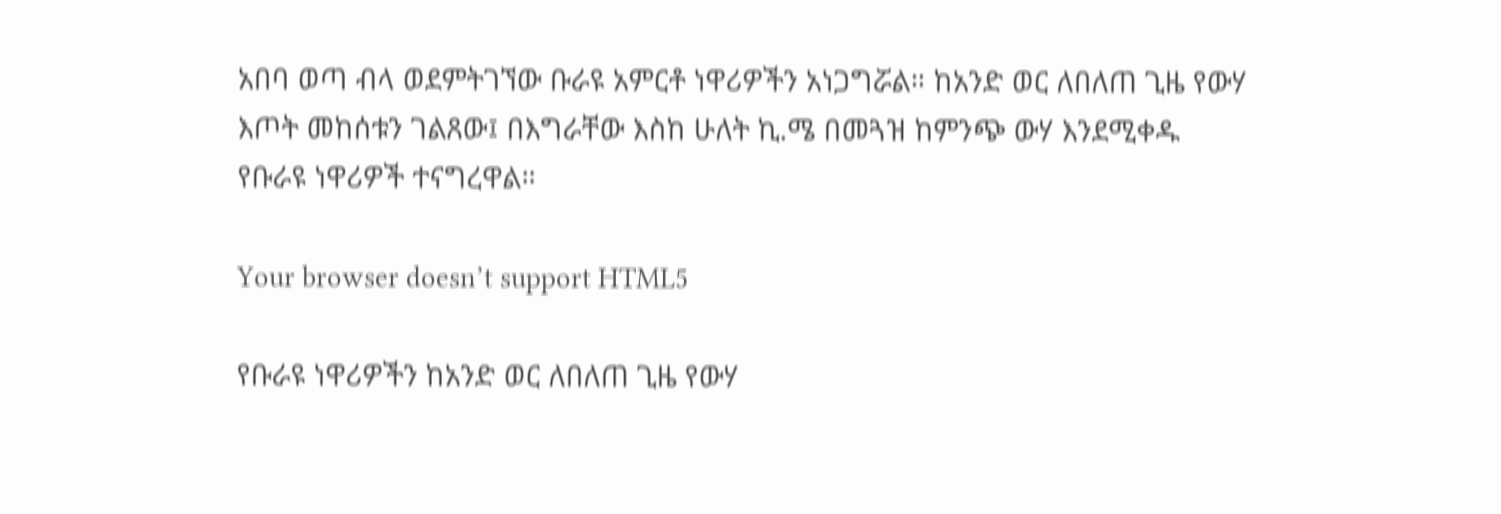አበባ ወጣ ብላ ወደምትገኘው ቡራዩ አምርቶ ነዋሪዎችን አነጋግሯል። ከአንድ ወር ለበለጠ ጊዜ የውሃ እጦት መከሰቱን ገልጸው፤ በእግራቸው እስከ ሁለት ኪ.ሜ በመጓዝ ከምንጭ ውሃ እንደሚቀዱ የቡራዩ ነዋሪዎች ተናግረዋል።

Your browser doesn’t support HTML5

የቡራዩ ነዋሪዎችን ከአንድ ወር ለበለጠ ጊዜ የውሃ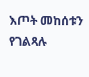እጦት መከሰቱን የገልጻሉ